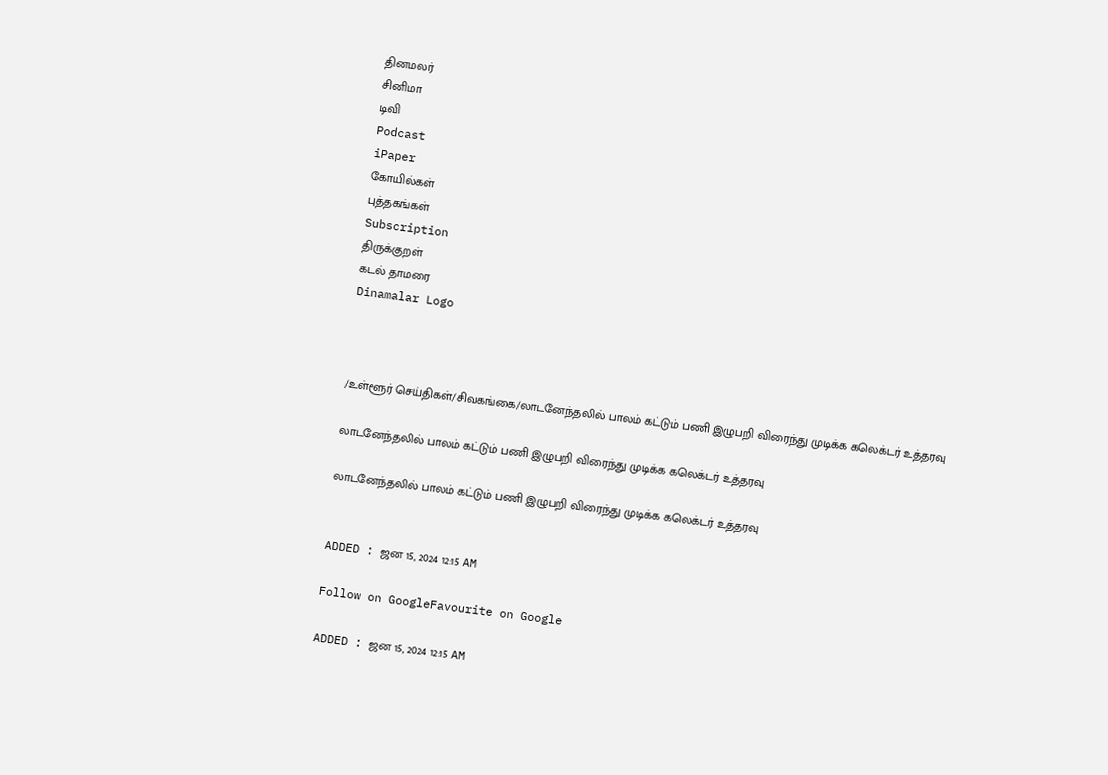தினமலர்
சினிமா
டிவி
Podcast
iPaper
கோயில்கள்
புத்தகங்கள்
Subscription
திருக்குறள்
கடல் தாமரை
Dinamalar Logo



/உள்ளூர் செய்திகள்/சிவகங்கை/லாடனேந்தலில் பாலம் கட்டும் பணி இழுபறி விரைந்து முடிக்க கலெக்டர் உத்தரவு

லாடனேந்தலில் பாலம் கட்டும் பணி இழுபறி விரைந்து முடிக்க கலெக்டர் உத்தரவு

லாடனேந்தலில் பாலம் கட்டும் பணி இழுபறி விரைந்து முடிக்க கலெக்டர் உத்தரவு


ADDED : ஜன 15, 2024 12:15 AM

Follow on GoogleFavourite on Google

ADDED : ஜன 15, 2024 12:15 AM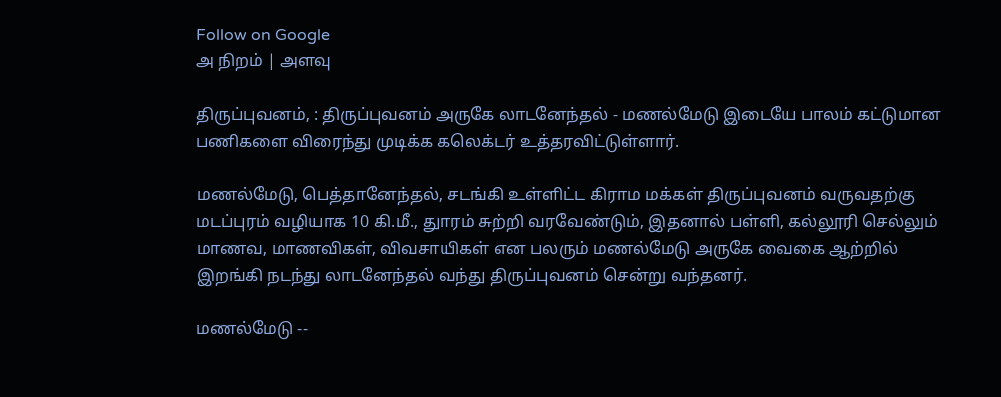Follow on Google
அ நிறம் | அளவு

திருப்புவனம், : திருப்புவனம் அருகே லாடனேந்தல் - மணல்மேடு இடையே பாலம் கட்டுமான பணிகளை விரைந்து முடிக்க கலெக்டர் உத்தரவிட்டுள்ளார்.

மணல்மேடு, பெத்தானேந்தல், சடங்கி உள்ளிட்ட கிராம மக்கள் திருப்புவனம் வருவதற்கு மடப்புரம் வழியாக 10 கி.மீ., துாரம் சுற்றி வரவேண்டும், இதனால் பள்ளி, கல்லூரி செல்லும் மாணவ, மாணவிகள், விவசாயிகள் என பலரும் மணல்மேடு அருகே வைகை ஆற்றில் இறங்கி நடந்து லாடனேந்தல் வந்து திருப்புவனம் சென்று வந்தனர்.

மணல்மேடு --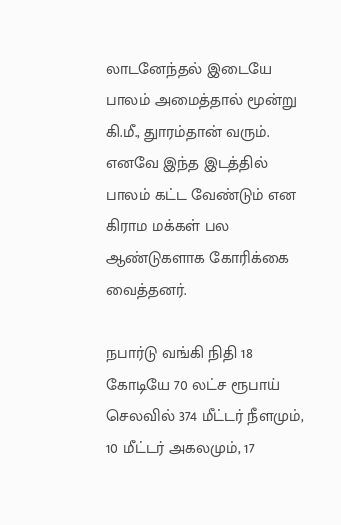லாடனேந்தல் இடையே பாலம் அமைத்தால் மூன்று கி.மீ., துாரம்தான் வரும். எனவே இந்த இடத்தில் பாலம் கட்ட வேண்டும் என கிராம மக்கள் பல ஆண்டுகளாக கோரிக்கை வைத்தனர்.

நபார்டு வங்கி நிதி 18 கோடியே 70 லட்ச ரூபாய் செலவில் 374 மீட்டர் நீளமும், 10 மீட்டர் அகலமும், 17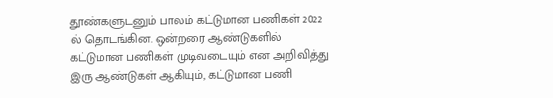தூண்களுடனும் பாலம் கட்டுமான பணிகள் 2022 ல் தொடங்கின. ஒன்றரை ஆண்டுகளில் கட்டுமான பணிகள் முடிவடையும் என அறிவித்து இரு ஆண்டுகள் ஆகியும், கட்டுமான பணி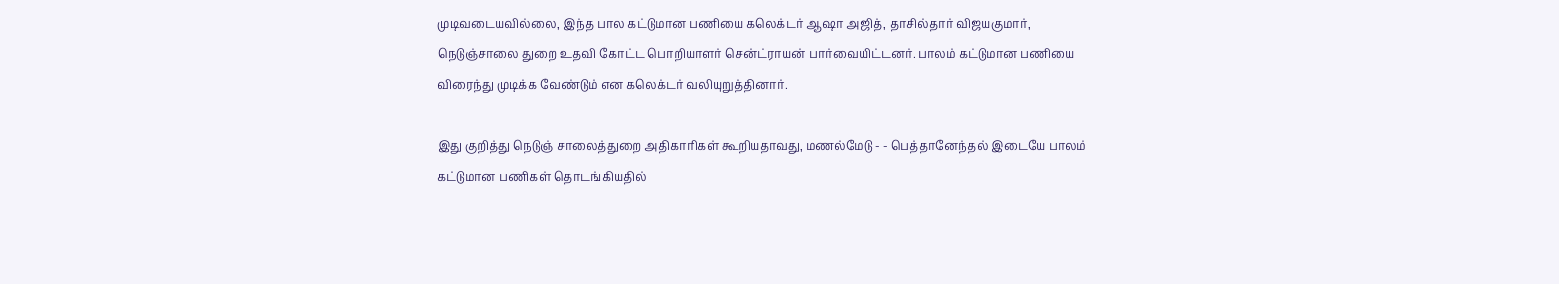முடிவடையவில்லை, இந்த பால கட்டுமான பணியை கலெக்டர் ஆஷா அஜித், தாசில்தார் விஜயகுமார், நெடுஞ்சாலை துறை உதவி கோட்ட பொறியாளர் சென்ட்ராயன் பார்வையிட்டனர். பாலம் கட்டுமான பணியை விரைந்து முடிக்க வேண்டும் என கலெக்டர் வலியுறுத்தினார்.

இது குறித்து நெடுஞ் சாலைத்துறை அதிகாரிகள் கூறியதாவது, மணல்மேடு - - பெத்தானேந்தல் இடையே பாலம் கட்டுமான பணிகள் தொடங்கியதில்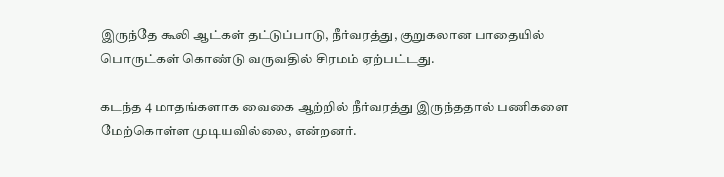இருந்தே கூலி ஆட்கள் தட்டுப்பாடு, நீர்வரத்து, குறுகலான பாதையில் பொருட்கள் கொண்டு வருவதில் சிரமம் ஏற்பட்டது.

கடந்த 4 மாதங்களாக வைகை ஆற்றில் நீர்வரத்து இருந்ததால் பணிகளை மேற்கொள்ள முடியவில்லை, என்றனர்.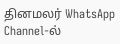தினமலர் WhatsApp Channel-ல்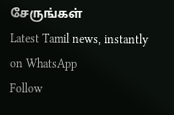சேருங்கள்
Latest Tamil news, instantly on WhatsApp
Follow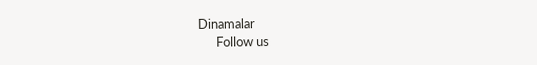Dinamalar
      Follow us